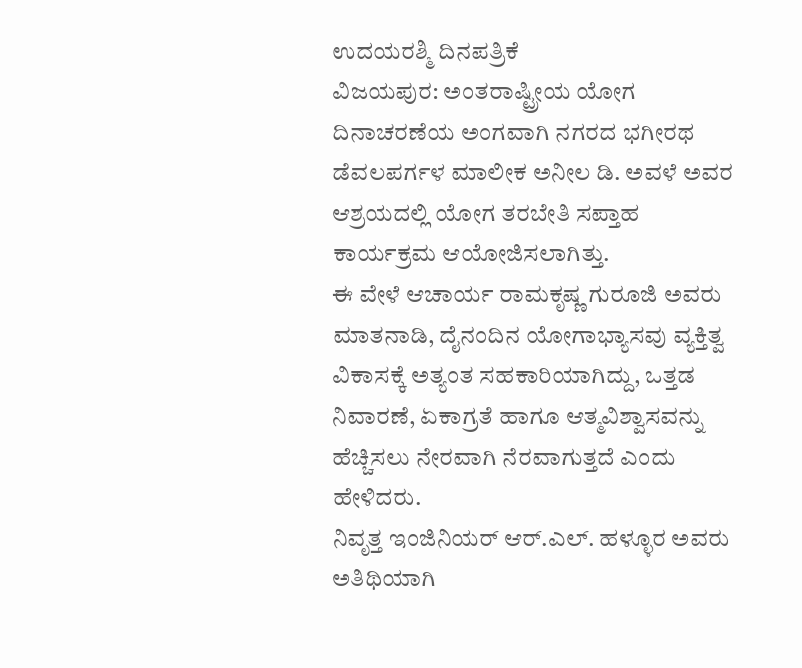ಉದಯರಶ್ಮಿ ದಿನಪತ್ರಿಕೆ
ವಿಜಯಪುರ: ಅಂತರಾಷ್ಟ್ರೀಯ ಯೋಗ ದಿನಾಚರಣೆಯ ಅಂಗವಾಗಿ ನಗರದ ಭಗೀರಥ ಡೆವಲಪರ್ಗಳ ಮಾಲೀಕ ಅನೀಲ ಡಿ. ಅವಳೆ ಅವರ ಆಶ್ರಯದಲ್ಲಿ ಯೋಗ ತರಬೇತಿ ಸಪ್ತಾಹ ಕಾರ್ಯಕ್ರಮ ಆಯೋಜಿಸಲಾಗಿತ್ತು.
ಈ ವೇಳೆ ಆಚಾರ್ಯ ರಾಮಕೃಷ್ಣ ಗುರೂಜಿ ಅವರು ಮಾತನಾಡಿ, ದೈನಂದಿನ ಯೋಗಾಭ್ಯಾಸವು ವ್ಯಕ್ತಿತ್ವ ವಿಕಾಸಕ್ಕೆ ಅತ್ಯಂತ ಸಹಕಾರಿಯಾಗಿದ್ದು, ಒತ್ತಡ ನಿವಾರಣೆ, ಏಕಾಗ್ರತೆ ಹಾಗೂ ಆತ್ಮವಿಶ್ವಾಸವನ್ನು ಹೆಚ್ಚಿಸಲು ನೇರವಾಗಿ ನೆರವಾಗುತ್ತದೆ ಎಂದು ಹೇಳಿದರು.
ನಿವೃತ್ತ ಇಂಜಿನಿಯರ್ ಆರ್.ಎಲ್. ಹಳ್ಳೂರ ಅವರು ಅತಿಥಿಯಾಗಿ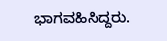ಭಾಗವಹಿಸಿದ್ದರು.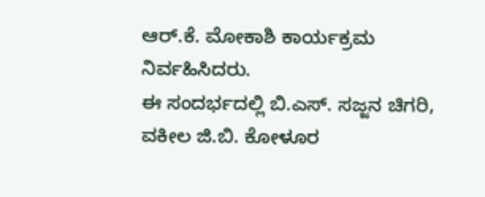ಆರ್.ಕೆ. ಮೋಕಾಶಿ ಕಾರ್ಯಕ್ರಮ ನಿರ್ವಹಿಸಿದರು.
ಈ ಸಂದರ್ಭದಲ್ಲಿ ಬಿ.ಎಸ್. ಸಜ್ಜನ ಚಿಗರಿ, ವಕೀಲ ಜಿ.ಬಿ. ಕೋಳೂರ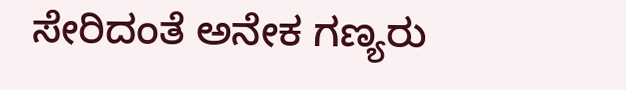ಸೇರಿದಂತೆ ಅನೇಕ ಗಣ್ಯರು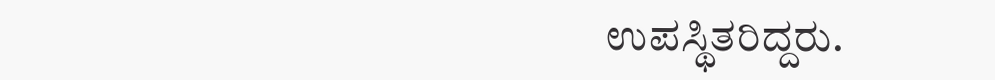ಉಪಸ್ಥಿತರಿದ್ದರು.